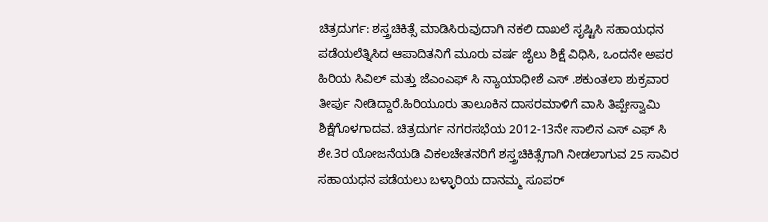ಚಿತ್ರದುರ್ಗ: ಶಸ್ತ್ರಚಿಕಿತ್ಸೆ ಮಾಡಿಸಿರುವುದಾಗಿ ನಕಲಿ ದಾಖಲೆ ಸೃಷ್ಟಿಸಿ ಸಹಾಯಧನ ಪಡೆಯಲೆತ್ನಿಸಿದ ಆಪಾದಿತನಿಗೆ ಮೂರು ವರ್ಷ ಜೈಲು ಶಿಕ್ಷೆ ವಿಧಿಸಿ, ಒಂದನೇ ಅಪರ ಹಿರಿಯ ಸಿವಿಲ್ ಮತ್ತು ಜೆಎಂಎಫ್ ಸಿ ನ್ಯಾಯಾಧೀಶೆ ಎಸ್ .ಶಕುಂತಲಾ ಶುಕ್ರವಾರ ತೀರ್ಪು ನೀಡಿದ್ದಾರೆ.ಹಿರಿಯೂರು ತಾಲೂಕಿನ ದಾಸರಮಾಳಿಗೆ ವಾಸಿ ತಿಪ್ಪೇಸ್ವಾಮಿ ಶಿಕ್ಷೆಗೊಳಗಾದವ. ಚಿತ್ರದುರ್ಗ ನಗರಸಭೆಯ 2012-13ನೇ ಸಾಲಿನ ಎಸ್ ಎಫ್ ಸಿ ಶೇ.3ರ ಯೋಜನೆಯಡಿ ವಿಕಲಚೇತನರಿಗೆ ಶಸ್ತ್ರಚಿಕಿತ್ಸೆಗಾಗಿ ನೀಡಲಾಗುವ 25 ಸಾವಿರ ಸಹಾಯಧನ ಪಡೆಯಲು ಬಳ್ಳಾರಿಯ ದಾನಮ್ಮ ಸೂಪರ್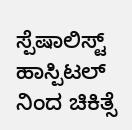ಸ್ಪೆಷಾಲಿಸ್ಟ್ ಹಾಸ್ಪಿಟಲ್ ನಿಂದ ಚಿಕಿತ್ಸೆ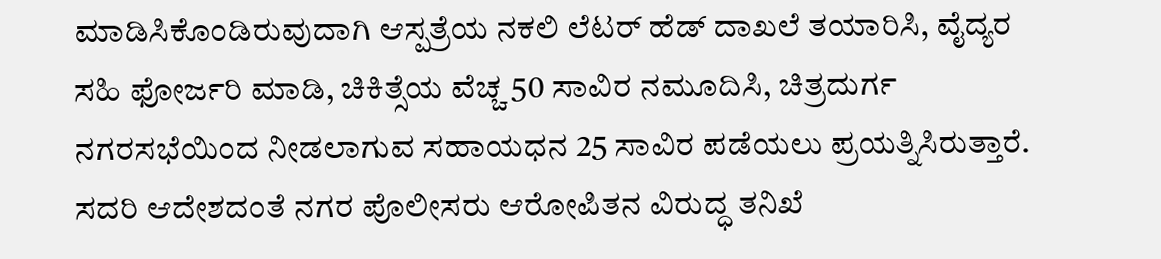ಮಾಡಿಸಿಕೊಂಡಿರುವುದಾಗಿ ಆಸ್ಪತ್ರೆಯ ನಕಲಿ ಲೆಟರ್ ಹೆಡ್ ದಾಖಲೆ ತಯಾರಿಸಿ, ವೈದ್ಯರ ಸಹಿ ಫೋರ್ಜರಿ ಮಾಡಿ, ಚಿಕಿತ್ಸೆಯ ವೆಚ್ಚ 50 ಸಾವಿರ ನಮೂದಿಸಿ, ಚಿತ್ರದುರ್ಗ ನಗರಸಭೆಯಿಂದ ನೀಡಲಾಗುವ ಸಹಾಯಧನ 25 ಸಾವಿರ ಪಡೆಯಲು ಪ್ರಯತ್ನಿಸಿರುತ್ತಾರೆ. ಸದರಿ ಆದೇಶದಂತೆ ನಗರ ಪೊಲೀಸರು ಆರೋಪಿತನ ವಿರುದ್ಧ ತನಿಖೆ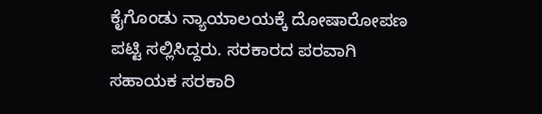ಕೈಗೊಂಡು ನ್ಯಾಯಾಲಯಕ್ಕೆ ದೋಷಾರೋಪಣ ಪಟ್ಟಿ ಸಲ್ಲಿಸಿದ್ದರು. ಸರಕಾರದ ಪರವಾಗಿ ಸಹಾಯಕ ಸರಕಾರಿ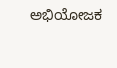ಅಭಿಯೋಜಕ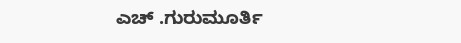ಎಚ್ .ಗುರುಮೂರ್ತಿ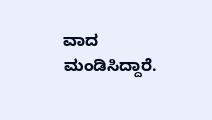ವಾದ ಮಂಡಿಸಿದ್ದಾರೆ.